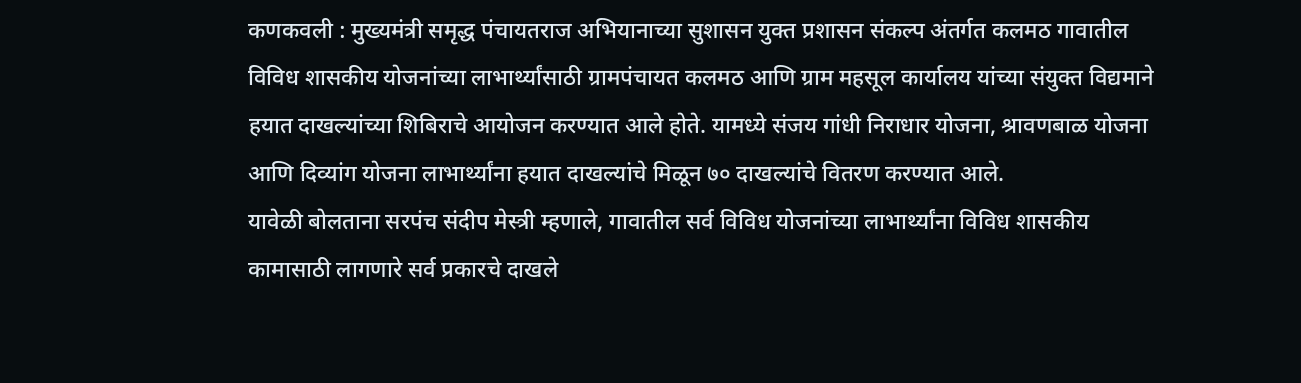कणकवली : मुख्यमंत्री समृद्ध पंचायतराज अभियानाच्या सुशासन युक्त प्रशासन संकल्प अंतर्गत कलमठ गावातील विविध शासकीय योजनांच्या लाभार्थ्यांसाठी ग्रामपंचायत कलमठ आणि ग्राम महसूल कार्यालय यांच्या संयुक्त विद्यमाने हयात दाखल्यांच्या शिबिराचे आयोजन करण्यात आले होते. यामध्ये संजय गांधी निराधार योजना, श्रावणबाळ योजना आणि दिव्यांग योजना लाभार्थ्यांना हयात दाखल्यांचे मिळून ७० दाखल्यांचे वितरण करण्यात आले.
यावेळी बोलताना सरपंच संदीप मेस्त्री म्हणाले, गावातील सर्व विविध योजनांच्या लाभार्थ्यांना विविध शासकीय कामासाठी लागणारे सर्व प्रकारचे दाखले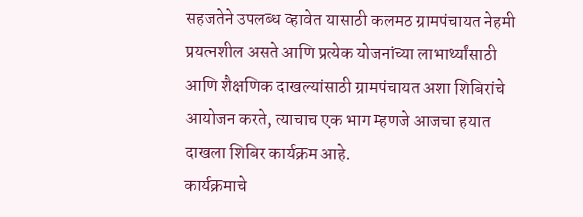सहजतेने उपलब्ध व्हावेत यासाठी कलमठ ग्रामपंचायत नेहमी प्रयत्नशील असते आणि प्रत्येक योजनांच्या लाभार्थ्यांसाठी आणि शैक्षणिक दाखल्यांसाठी ग्रामपंचायत अशा शिबिरांचे आयोजन करते, त्याचाच एक भाग म्हणजे आजचा हयात दाखला शिबिर कार्यक्रम आहे.
कार्यक्रमाचे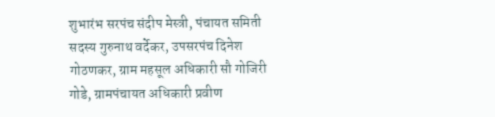शुभारंभ सरपंच संदीप मेस्त्री, पंचायत समिती सदस्य गुरुनाथ वर्देकर, उपसरपंच दिनेश गोठणकर, ग्राम महसूल अधिकारी सौ गोजिरी गोडे, ग्रामपंचायत अधिकारी प्रवीण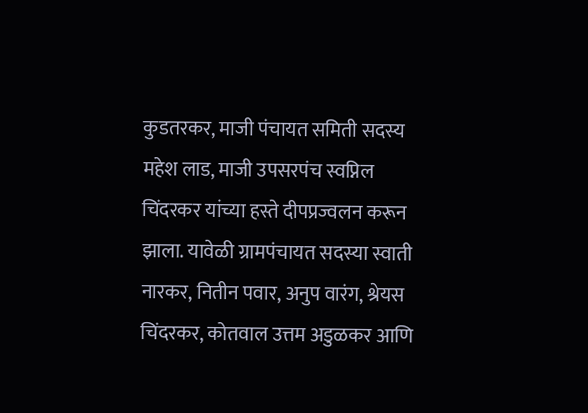कुडतरकर, माजी पंचायत समिती सदस्य महेश लाड, माजी उपसरपंच स्वप्निल चिंदरकर यांच्या हस्ते दीपप्रज्वलन करून झाला. यावेळी ग्रामपंचायत सदस्या स्वाती नारकर, नितीन पवार, अनुप वारंग, श्रेयस चिंदरकर, कोतवाल उत्तम अडुळकर आणि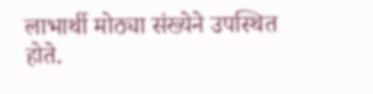लाभार्थी मोठ्या संख्येने उपस्थित होते.